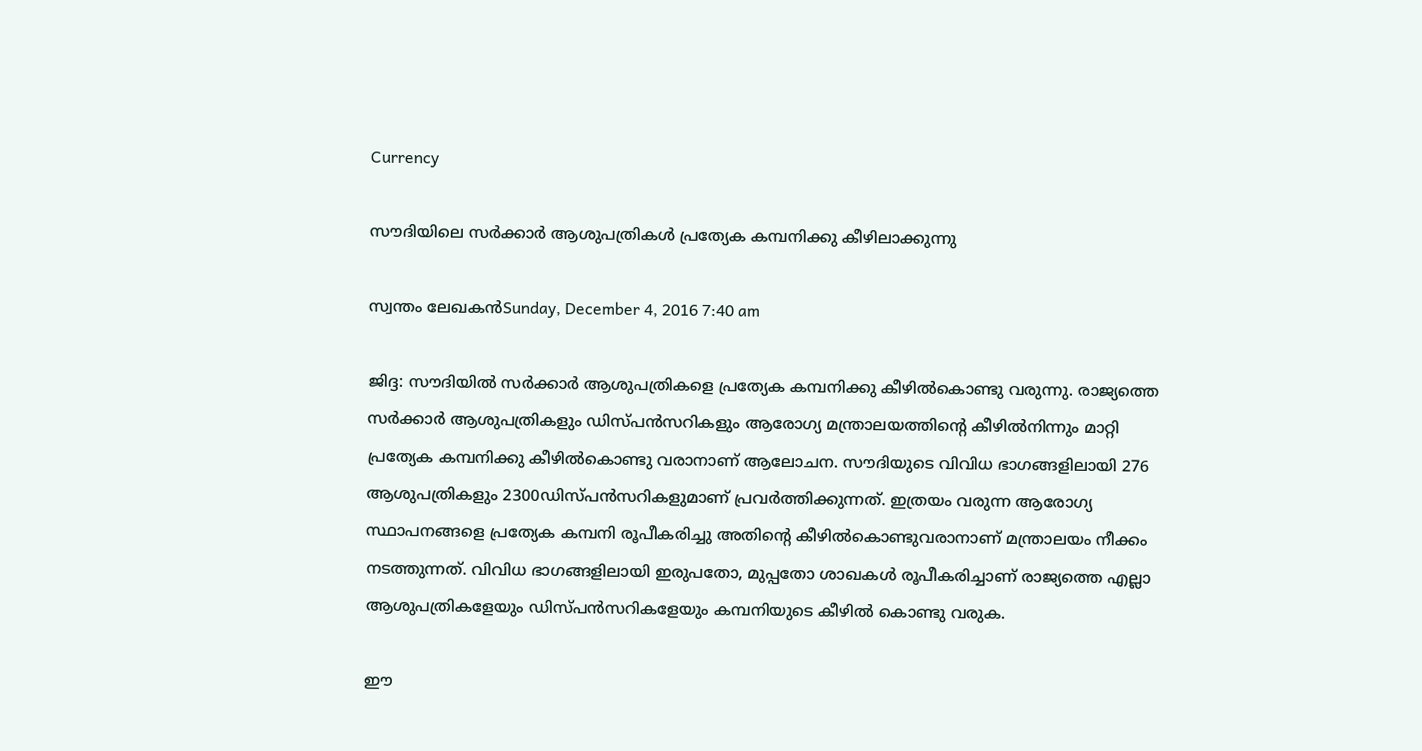Currency

സൗദിയിലെ സര്‍ക്കാര്‍ ആശുപത്രികള്‍ പ്രത്യേക കമ്പനിക്കു കീഴിലാക്കുന്നു

സ്വന്തം ലേഖകന്‍Sunday, December 4, 2016 7:40 am

ജിദ്ദ: സൗദിയില്‍ സര്‍ക്കാര്‍ ആശുപത്രികളെ പ്രത്യേക കമ്പനിക്കു കീഴില്‍കൊണ്ടു വരുന്നു. രാജ്യത്തെ സര്‍ക്കാര്‍ ആശുപത്രികളും ഡിസ്പന്‍സറികളും ആരോഗ്യ മന്ത്രാലയത്തിന്റെ കീഴില്‍നിന്നും മാറ്റി പ്രത്യേക കമ്പനിക്കു കീഴില്‍കൊണ്ടു വരാനാണ് ആലോചന. സൗദിയുടെ വിവിധ ഭാഗങ്ങളിലായി 276 ആശുപത്രികളും 2300ഡിസ്പന്‍സറികളുമാണ് പ്രവര്‍ത്തിക്കുന്നത്. ഇത്രയം വരുന്ന ആരോഗ്യ സ്ഥാപനങ്ങളെ പ്രത്യേക കമ്പനി രൂപീകരിച്ചു അതിന്റെ കീഴില്‍കൊണ്ടുവരാനാണ് മന്ത്രാലയം നീക്കം നടത്തുന്നത്. വിവിധ ഭാഗങ്ങളിലായി ഇരുപതോ, മുപ്പതോ ശാഖകള്‍ രൂപീകരിച്ചാണ് രാജ്യത്തെ എല്ലാ ആശുപത്രികളേയും ഡിസ്പന്‍സറികളേയും കമ്പനിയുടെ കീഴില്‍ കൊണ്ടു വരുക.

ഈ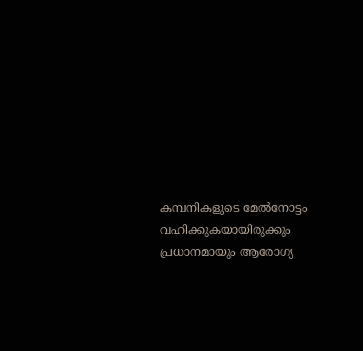കമ്പനികളുടെ മേല്‍നോട്ടം വഹിക്കുകയായിരുക്കും പ്രധാനമായും ആരോഗ്യ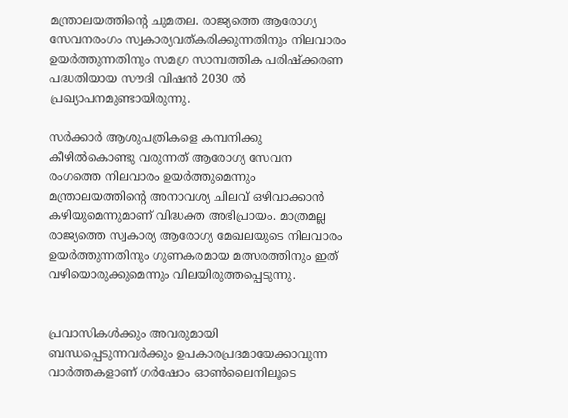മന്ത്രാലയത്തിന്റെ ചുമതല. രാജ്യത്തെ ആരോഗ്യ സേവനരംഗം സ്വകാര്യവത്കരിക്കുന്നതിനും നിലവാരം ഉയര്‍ത്തുന്നതിനും സമഗ്ര സാമ്പത്തിക പരിഷ്‌ക്കരണ പദ്ധതിയായ സൗദി വിഷന്‍ 2030 ല്‍ പ്രഖ്യാപനമുണ്ടായിരുന്നു.

സര്‍ക്കാര്‍ ആശുപത്രികളെ കമ്പനിക്കു കീഴില്‍കൊണ്ടു വരുന്നത് ആരോഗ്യ സേവന രംഗത്തെ നിലവാരം ഉയര്‍ത്തുമെന്നും മന്ത്രാലയത്തിന്റെ അനാവശ്യ ചിലവ് ഒഴിവാക്കാന്‍ കഴിയുമെന്നുമാണ് വിദ്ധക്ത അഭിപ്രായം. മാത്രമല്ല രാജ്യത്തെ സ്വകാര്യ ആരോഗ്യ മേഖലയുടെ നിലവാരം ഉയര്‍ത്തുന്നതിനും ഗുണകരമായ മത്സരത്തിനും ഇത് വഴിയൊരുക്കുമെന്നും വിലയിരുത്തപ്പെടുന്നു.


പ്രവാസികൾക്കും അവരുമായി ബന്ധപ്പെടുന്നവർക്കും ഉപകാരപ്രദമായേക്കാവുന്ന വാർത്തകളാണ് ഗർഷോം ഓൺലൈനിലൂടെ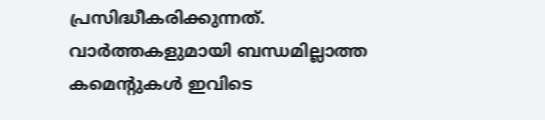പ്രസിദ്ധീകരിക്കുന്നത്. വാർത്തകളുമായി ബന്ധമില്ലാത്ത കമെന്റുകൾ ഇവിടെ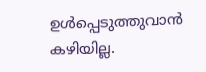ഉൾപ്പെടുത്തുവാൻ കഴിയില്ല.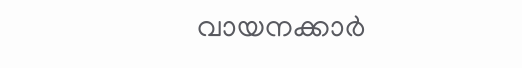വായനക്കാർ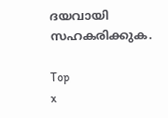ദയവായി സഹകരിക്കുക.

Top
x